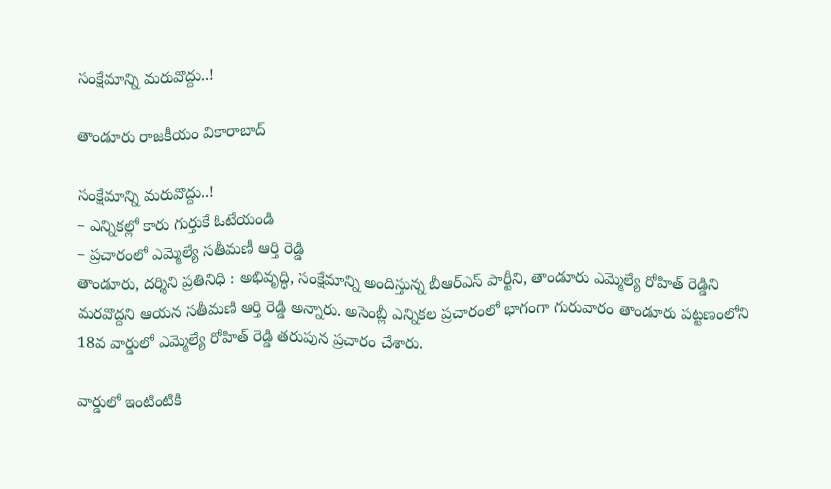సంక్షేమాన్ని మరువొద్దు..!

తాండూరు రాజకీయం వికారాబాద్

సంక్షేమాన్ని మరువొద్దు..!
– ఎన్నికల్లో కారు గుర్తుకే ఓటేయండి
– ప్రచారంలో ఎమ్మెల్యే సతీమణీ ఆర్తి రెడ్డి
తాండూరు, దర్శిని ప్రతినిధి : అభివృద్ధి, సంక్షేమాన్ని అందిస్తున్న బీఆర్ఎస్ పార్టీని, తాండూరు ఎమ్మెల్యే రోహిత్ రెడ్డిని మరవొద్దని ఆయన సతీమణి ఆర్తి రెడ్డి అన్నారు. అసెంబ్లీ ఎన్నికల ప్రచారంలో భాగంగా గురువారం తాండూరు పట్టణంలోని 18వ వార్డులో ఎమ్మెల్యే రోహిత్ రెడ్డి తరుపున ప్రచారం చేశారు.

వార్డులో ఇంటింటికి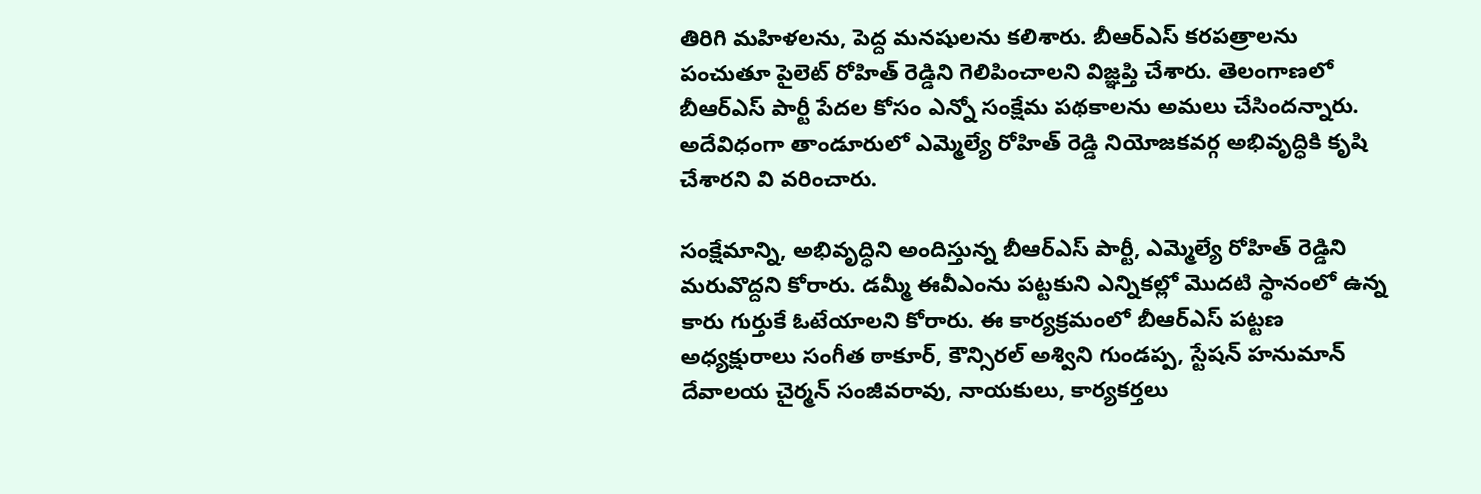తిరిగి మహిళలను, పెద్ద మనషులను కలిశారు. బీఆర్ఎస్ కరపత్రాలను పంచుతూ పైలెట్ రోహిత్ రెడ్డిని గెలిపించాలని విజ్ఞప్తి చేశారు. తెలంగాణలో బీఆర్ఎస్ పార్టీ పేదల కోసం ఎన్నో సంక్షేమ పథకాలను అమలు చేసిందన్నారు. అదేవిధంగా తాండూరులో ఎమ్మెల్యే రోహిత్ రెడ్డి నియోజకవర్గ అభివృద్ధికి కృషి చేశారని వి వరించారు.

సంక్షేమాన్ని, అభివృద్ధిని అందిస్తున్న బీఆర్ఎస్ పార్టీ, ఎమ్మెల్యే రోహిత్ రెడ్డిని మరువొద్దని కోరారు. డమ్మీ ఈవీఎంను పట్టకుని ఎన్నికల్లో మొదటి స్థానంలో ఉన్న కారు గుర్తుకే ఓటేయాలని కోరారు. ఈ కార్యక్రమంలో బీఆర్ఎస్ పట్టణ అధ్యక్షురాలు సంగీత ఠాకూర్, కౌన్సిరల్ అశ్విని గుండప్ప, స్టేషన్ హనుమాన్ దేవాలయ చైర్మన్ సంజీవరావు, నాయకులు, కార్యకర్తలు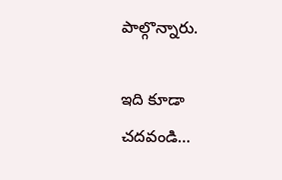పాల్గొన్నారు.

ఇది కూడా చదవండి…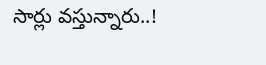సార్లు వస్తున్నారు..!